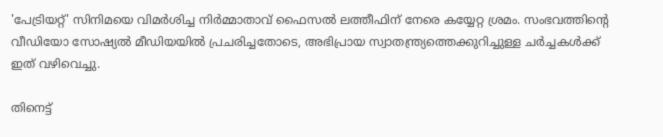'പേട്രിയറ്റ്' സിനിമയെ വിമർശിച്ച നിർമ്മാതാവ് ഫൈസൽ ലത്തീഫിന് നേരെ കയ്യേറ്റ ശ്രമം. സംഭവത്തിന്റെ വീഡിയോ സോഷ്യൽ മീഡിയയിൽ പ്രചരിച്ചതോടെ, അഭിപ്രായ സ്വാതന്ത്ര്യത്തെക്കുറിച്ചുള്ള ചർച്ചകൾക്ക് ഇത് വഴിവെച്ചു.

തിനെട്ട്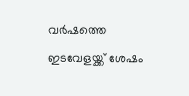വര്‍ഷത്തെ ഇടവേളയ്ക്ക് ശേഷം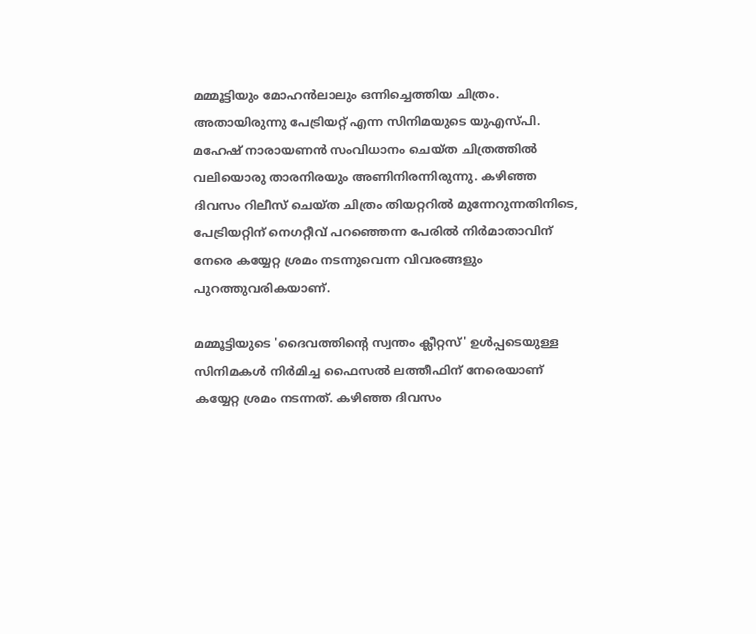മമ്മൂട്ടിയും മോഹന്‍ലാലും ഒന്നിച്ചെത്തിയ ചിത്രം. അതായിരുന്നു പേട്രിയറ്റ് എന്ന സിനിമയുടെ യുഎസ്പി. മഹേഷ് നാരായണന്‍ സംവിധാനം ചെയ്ത ചിത്രത്തില്‍ വലിയൊരു താരനിരയും അണിനിരന്നിരുന്നു. കഴിഞ്ഞ ദിവസം റിലീസ് ചെയ്ത ചിത്രം തിയറ്ററില്‍ മുന്നേറുന്നതിനിടെ, പേട്രിയറ്റിന് നെഗറ്റീവ് പറഞ്ഞെന്ന പേരില്‍ നിര്‍മാതാവിന് നേരെ കയ്യേറ്റ ശ്രമം നടന്നുവെന്ന വിവരങ്ങളും പുറത്തുവരികയാണ്.

മമ്മൂട്ടിയുടെ 'ദൈവത്തിന്റെ സ്വന്തം ക്ലീറ്റസ്' ഉള്‍പ്പടെയുള്ള സിനിമകള്‍ നിർമിച്ച ഫൈസൽ ലത്തീഫിന് നേരെയാണ് കയ്യേറ്റ ശ്രമം നടന്നത്. കഴിഞ്ഞ ദിവസം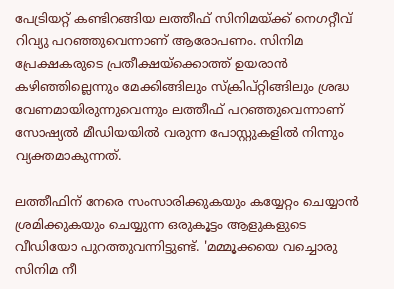പേട്രിയറ്റ് കണ്ടിറങ്ങിയ ലത്തീഫ് സിനിമയ്ക്ക് നെഗറ്റീവ് റിവ്യു പറഞ്ഞുവെന്നാണ് ആരോപണം. സിനിമ പ്രേക്ഷകരുടെ പ്രതീക്ഷയ്ക്കൊത്ത് ഉയരാന്‍ കഴിഞ്ഞില്ലെന്നും മേക്കിങ്ങിലും സ്ക്രിപ്റ്റിങ്ങിലും ശ്രദ്ധ വേണമായിരുന്നുവെന്നും ലത്തീഫ് പറഞ്ഞുവെന്നാണ് സോഷ്യല്‍ മീഡിയയില്‍ വരുന്ന പോസ്റ്റുകളില്‍ നിന്നും വ്യക്തമാകുന്നത്.

ലത്തീഫിന് നേരെ സംസാരിക്കുകയും കയ്യേറ്റം ചെയ്യാന്‍ ശ്രമിക്കുകയും ചെയ്യുന്ന ഒരുകൂട്ടം ആളുകളുടെ വീഡിയോ പുറത്തുവന്നിട്ടുണ്ട്. 'മമ്മൂക്കയെ വച്ചൊരു സിനിമ നീ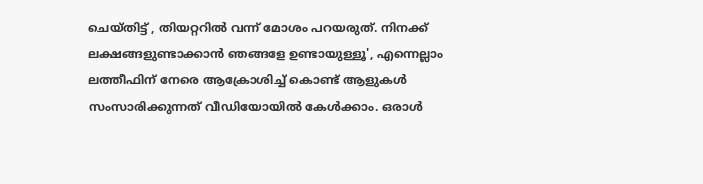ചെയ്തിട്ട് , തിയറ്ററില്‍ വന്ന് മോശം പറയരുത്. നിനക്ക് ലക്ഷങ്ങളുണ്ടാക്കാൻ ഞങ്ങളേ ഉണ്ടായുള്ളൂ', എന്നെല്ലാം ലത്തീഫിന് നേരെ ആക്രോശിച്ച് കൊണ്ട് ആളുകള്‍ സംസാരിക്കുന്നത് വീഡിയോയില്‍ കേള്‍ക്കാം. ഒരാള്‍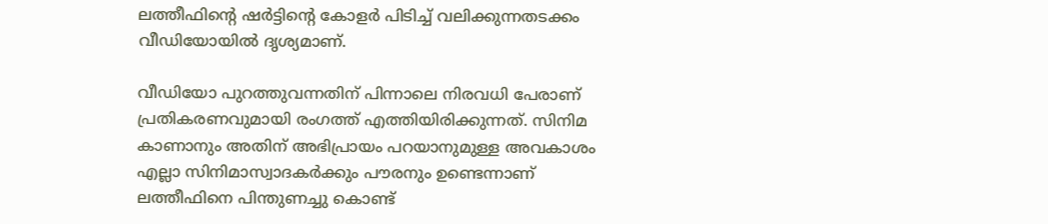ലത്തീഫിന്‍റെ ഷര്‍ട്ടിന്‍റെ കോളര്‍ പിടിച്ച് വലിക്കുന്നതടക്കം വീഡിയോയില്‍ ദൃശ്യമാണ്.

വീഡിയോ പുറത്തുവന്നതിന് പിന്നാലെ നിരവധി പേരാണ് പ്രതികരണവുമായി രംഗത്ത് എത്തിയിരിക്കുന്നത്. സിനിമ കാണാനും അതിന് അഭിപ്രായം പറയാനുമുള്ള അവകാശം എല്ലാ സിനിമാസ്വാദകര്‍ക്കും പൗരനും ഉണ്ടെന്നാണ് ലത്തീഫിനെ പിന്തുണച്ചു കൊണ്ട്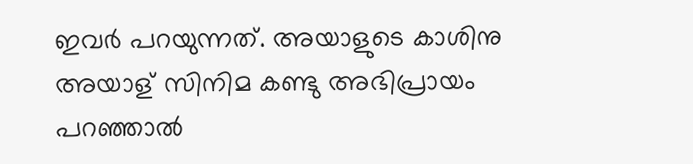ഇവര്‍ പറയുന്നത്. അയാളുടെ കാശിനു അയാള് സിനിമ കണ്ടു അഭിപ്രായം പറഞ്ഞാൽ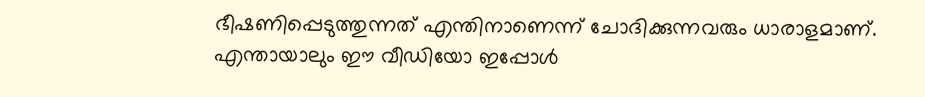ഭീഷണിപ്പെടുത്തുന്നത് എന്തിനാണെന്ന് ചോദിക്കുന്നവരും ധാരാളമാണ്. എന്തായാലും ഈ വീഡിയോ ഇപ്പോള്‍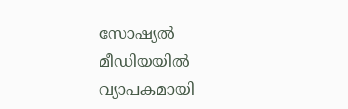സോഷ്യല്‍ മീഡിയയില്‍ വ്യാപകമായി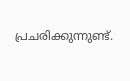പ്രചരിക്കുന്നുണ്ട്.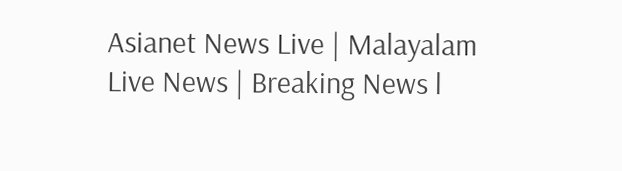Asianet News Live | Malayalam Live News | Breaking News l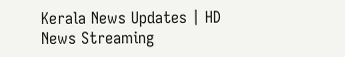Kerala News Updates | HD News Streaming